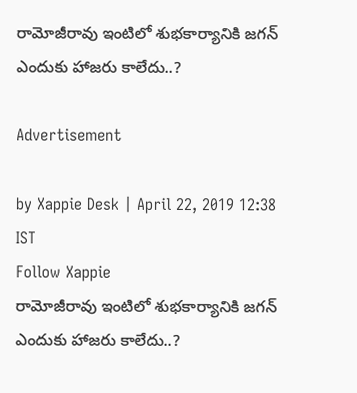రామోజీరావు ఇంటిలో శుభకార్యానికి జగన్ ఎందుకు హాజరు కాలేదు..?

Advertisement

by Xappie Desk | April 22, 2019 12:38 IST
Follow Xappie
రామోజీరావు ఇంటిలో శుభకార్యానికి జగన్ ఎందుకు హాజరు కాలేదు..?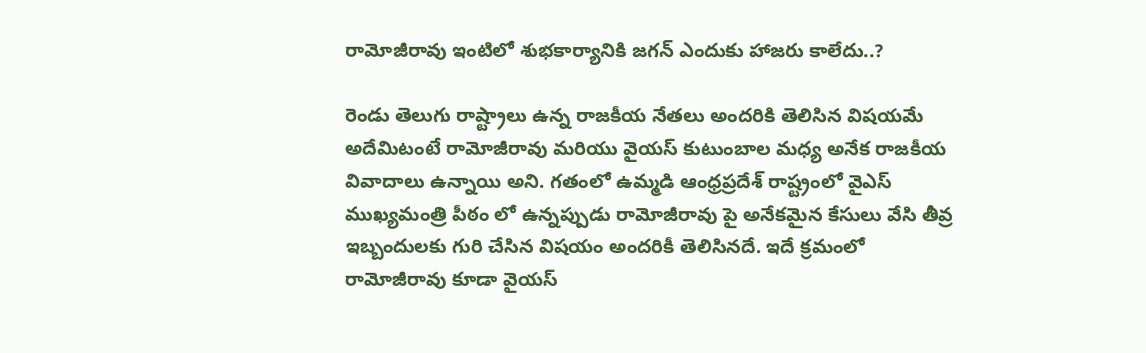రామోజీరావు ఇంటిలో శుభకార్యానికి జగన్ ఎందుకు హాజరు కాలేదు..?

రెండు తెలుగు రాష్ట్రాలు ఉన్న రాజకీయ నేతలు అందరికి తెలిసిన విషయమే అదేమిటంటే రామోజీరావు మరియు వైయస్ కుటుంబాల మధ్య అనేక రాజకీయ వివాదాలు ఉన్నాయి అని. గతంలో ఉమ్మడి ఆంధ్రప్రదేశ్ రాష్ట్రంలో వైఎస్ ముఖ్యమంత్రి పీఠం లో ఉన్నప్పుడు రామోజీరావు పై అనేకమైన కేసులు వేసి తీవ్ర ఇబ్బందులకు గురి చేసిన విషయం అందరికీ తెలిసినదే. ఇదే క్రమంలో రామోజీరావు కూడా వైయస్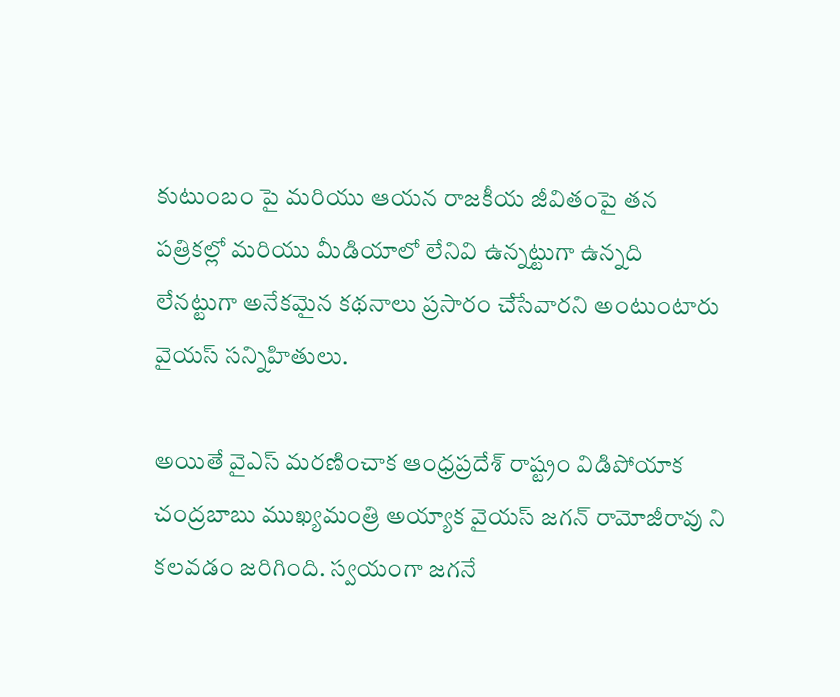కుటుంబం పై మరియు ఆయన రాజకీయ జీవితంపై తన పత్రికల్లో మరియు మీడియాలో లేనివి ఉన్నట్టుగా ఉన్నది లేనట్టుగా అనేకమైన కథనాలు ప్రసారం చేసేవారని అంటుంటారు వైయస్ సన్నిహితులు.

అయితే వైఎస్ మరణించాక ఆంధ్రప్రదేశ్ రాష్ట్రం విడిపోయాక చంద్రబాబు ముఖ్యమంత్రి అయ్యాక వైయస్ జగన్ రామోజీరావు ని కలవడం జరిగింది. స్వయంగా జగనే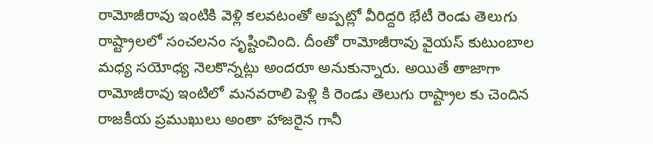రామోజీరావు ఇంటికి వెళ్లి కలవటంతో అప్పట్లో వీరిద్దరి భేటీ రెండు తెలుగు రాష్ట్రాలలో సంచలనం సృష్టించింది. దీంతో రామోజీరావు వైయస్ కుటుంబాల మధ్య సయోధ్య నెలకొన్నట్లు అందరూ అనుకున్నారు. అయితే తాజాగా రామోజీరావు ఇంటిలో మనవరాలి పెళ్లి కి రెండు తెలుగు రాష్ట్రాల కు చెందిన రాజకీయ ప్రముఖులు అంతా హాజరైన గానీ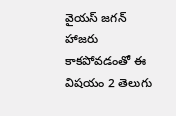వైయస్ జగన్ హాజరు కాకపోవడంతో ఈ విషయం 2 తెలుగు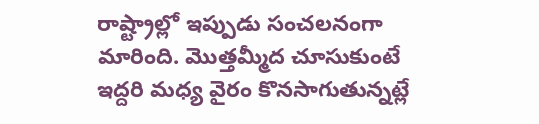రాష్ట్రాల్లో ఇప్పుడు సంచలనంగా మారింది. మొత్తమ్మీద చూసుకుంటే ఇద్దరి మధ్య వైరం కొనసాగుతున్నట్లే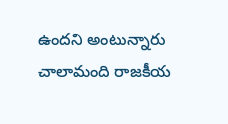ఉందని అంటున్నారు చాలామంది రాజకీయ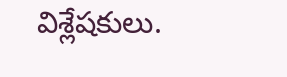విశ్లేషకులు.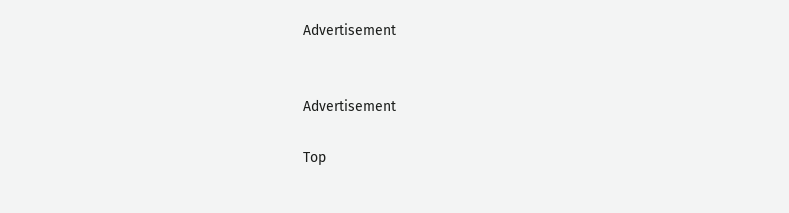Advertisement


Advertisement

Top